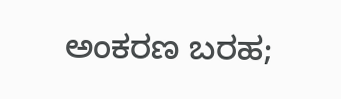ಅಂಕರಣ ಬರಹ;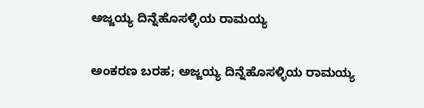ಅಜ್ಜಯ್ಯ ದಿನ್ನೆಹೊಸಳ್ಳಿಯ ರಾಮಯ್ಯ

ಅಂಕರಣ ಬರಹ; ಅಜ್ಜಯ್ಯ ದಿನ್ನೆಹೊಸಳ್ಳಿಯ ರಾಮಯ್ಯ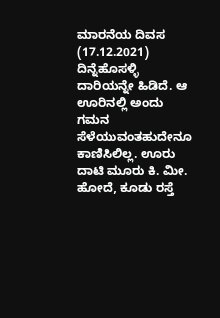ಮಾರನೆಯ ದಿವಸ (17.12.2021) ದಿನ್ನೆಹೊಸಳ್ಳಿ ದಾರಿಯನ್ನೇ ಹಿಡಿದೆ. ಆ ಊರಿನಲ್ಲಿ ಅಂದು ಗಮನ ಸೆಳೆಯುವಂತಹುದೇನೂ ಕಾಣಿಸಿಲಿಲ್ಲ. ಊರು ದಾಟಿ ಮೂರು ಕಿ. ಮೀ. ಹೋದೆ, ಕೂಡು ರಸ್ತೆ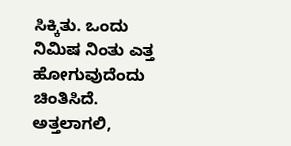ಸಿಕ್ಕಿತು. ಒಂದು ನಿಮಿಷ ನಿಂತು ಎತ್ತ ಹೋಗುವುದೆಂದು ಚಿಂತಿಸಿದೆ. ಅತ್ತಲಾಗಲಿ,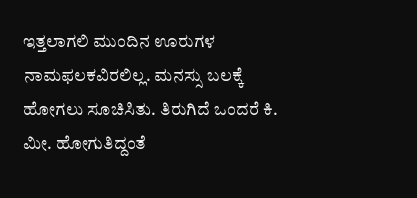ಇತ್ತಲಾಗಲಿ ಮುಂದಿನ ಊರುಗಳ ನಾಮಫಲಕವಿರಲಿಲ್ಲ. ಮನಸ್ಸು ಬಲಕ್ಕೆ ಹೋಗಲು ಸೂಚಿಸಿತು. ತಿರುಗಿದೆ ಒಂದರೆ ಕಿ. ಮೀ. ಹೋಗುತಿದ್ದಂತೆ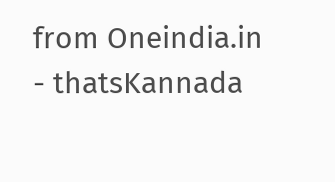from Oneindia.in - thatsKannada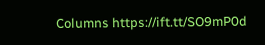Columns https://ift.tt/SO9mP0d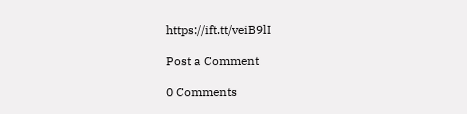https://ift.tt/veiB9lI

Post a Comment

0 Comments